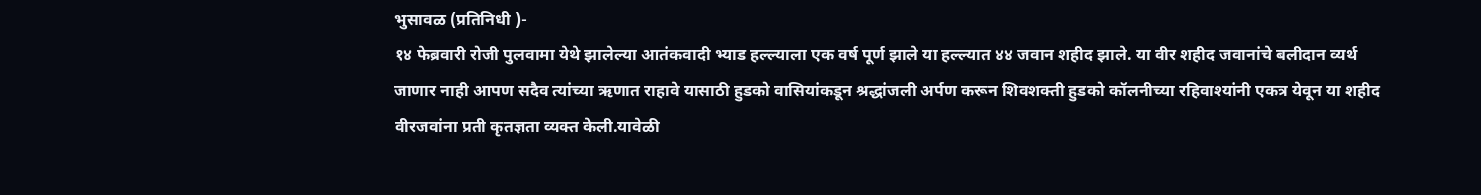भुसावळ (प्रतिनिधी )-
१४ फेब्रवारी रोजी पुलवामा येथे झालेल्या आतंकवादी भ्याड हल्ल्याला एक वर्ष पूर्ण झाले या हल्ल्यात ४४ जवान शहीद झाले. या वीर शहीद जवानांचे बलीदान व्यर्थ जाणार नाही आपण सदैव त्यांच्या ऋणात राहावे यासाठी हुडको वासियांकडून श्रद्धांजली अर्पण करून शिवशक्ती हुडको कॉलनीच्या रहिवाश्यांनी एकत्र येवून या शहीद वीरजवांना प्रती कृतज्ञता व्यक्त केली.यावेळी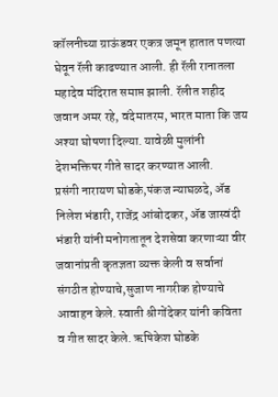कॉलनीच्या ग्राऊंडवर एकत्र जमून हातात पणत्या घेवून रॅली काढण्यात आली. ही रॅली रानातला महादेव मंदिरात समाप्त झाली. रॅलीत शहीद जवान अमर रहे, वंदेमातरम, भारत माता कि जय अश्या घोषणा दिल्या. यावेळी मुलांनी देशभक्तिपर गीते सादर करण्यात आली.
प्रसंगी नारायण घोडके,पंकज न्याघळदे, ॲड निलेश भंडारी, राजेंद्र आंबोदकर, ॲड जास्वंदी भंडारी यांनी मनोगतातून देशसेवा करणाऱ्या वीर जवानांप्रती कृतज्ञता व्यक्त केली व सर्वानां संगठीत होण्याचे,सुजाण नागरीक होण्याचे आवाहन केले. स्वाती श्रीगोंदेकर यांनी कविता व गीत सादर केले. ऋषिकेश घोडके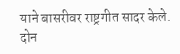याने बासरीवर राष्ट्रगीत सादर केले. दोन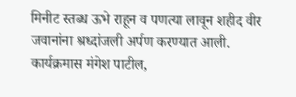मिनीट स्तब्ध ऊभे राहून व पणत्या लावून शहीद वीर जवानांना श्रध्दांजली अर्पण करण्यात आली. कार्यक्रमास मंगेश पाटील,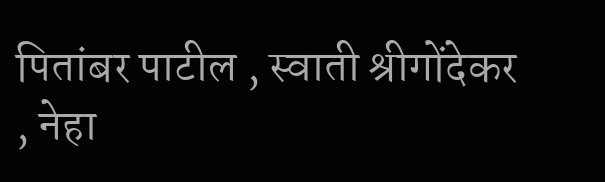पितांबर पाटील , स्वाती श्रीगोंदेकर , नेहा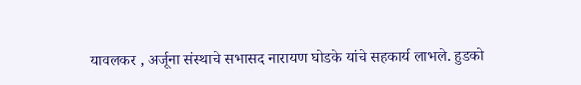यावलकर , अर्जूना संस्थाचे सभासद नारायण घोडके यांचे सहकार्य लाभले. हुडको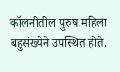कॉलनीतील पुरुष महिला बहुसंख्येने उपस्थित होते.